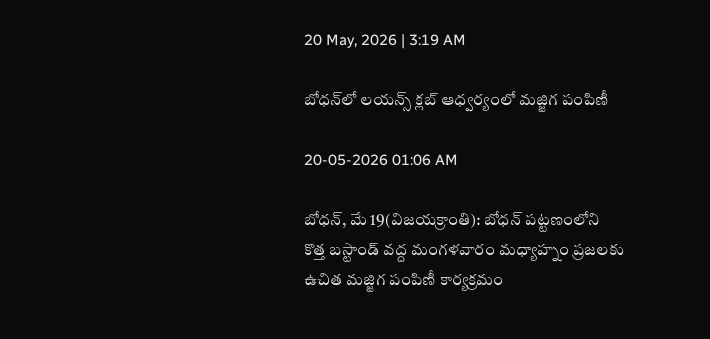20 May, 2026 | 3:19 AM

బోధన్‌లో లయన్స్ క్లబ్ ఆధ్వర్యంలో మజ్జిగ పంపిణీ

20-05-2026 01:06 AM

బోధన్, మే 19(విజయక్రాంతి): బోధన్ పట్టణంలోని కొత్త బస్టాండ్ వద్ద మంగళవారం మధ్యాహ్నం ప్రజలకు ఉచిత మజ్జిగ పంపిణీ కార్యక్రమం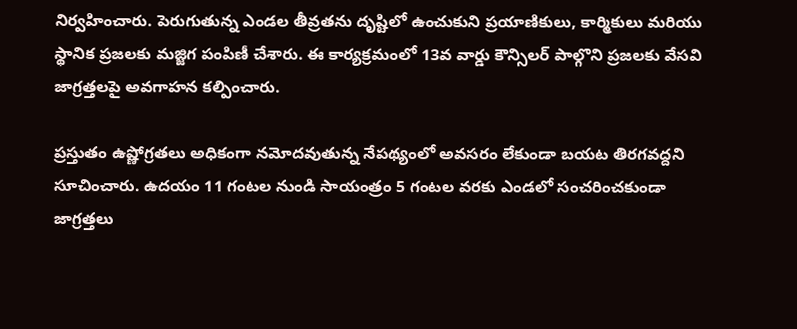నిర్వహించారు. పెరుగుతున్న ఎండల తీవ్రతను దృష్టిలో ఉంచుకుని ప్రయాణికులు, కార్మికులు మరియు స్థానిక ప్రజలకు మజ్జిగ పంపిణీ చేశారు. ఈ కార్యక్రమంలో 13వ వార్డు కౌన్సిలర్ పాల్గొని ప్రజలకు వేసవి జాగ్రత్తలపై అవగాహన కల్పించారు.

ప్రస్తుతం ఉష్ణోగ్రతలు అధికంగా నమోదవుతున్న నేపథ్యంలో అవసరం లేకుండా బయట తిరగవద్దని సూచించారు. ఉదయం 11 గంటల నుండి సాయంత్రం 5 గంటల వరకు ఎండలో సంచరించకుండా జాగ్రత్తలు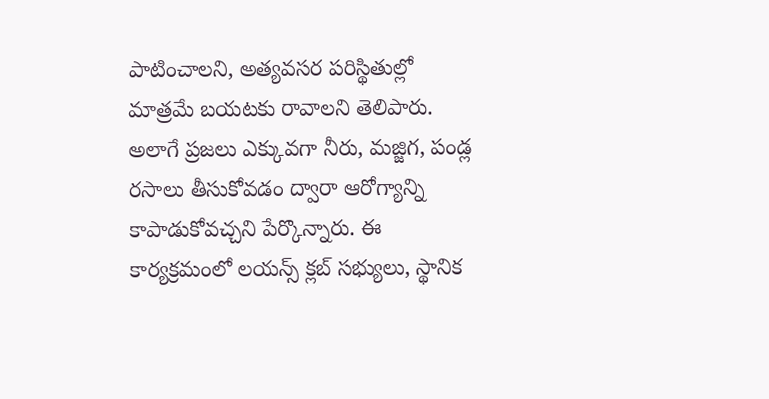పాటించాలని, అత్యవసర పరిస్థితుల్లో మాత్రమే బయటకు రావాలని తెలిపారు. అలాగే ప్రజలు ఎక్కువగా నీరు, మజ్జిగ, పండ్ల రసాలు తీసుకోవడం ద్వారా ఆరోగ్యాన్ని కాపాడుకోవచ్చని పేర్కొన్నారు. ఈ కార్యక్రమంలో లయన్స్ క్లబ్ సభ్యులు, స్థానిక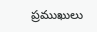ప్రముఖులు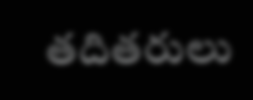తదితరులు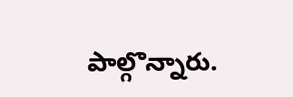పాల్గొన్నారు.